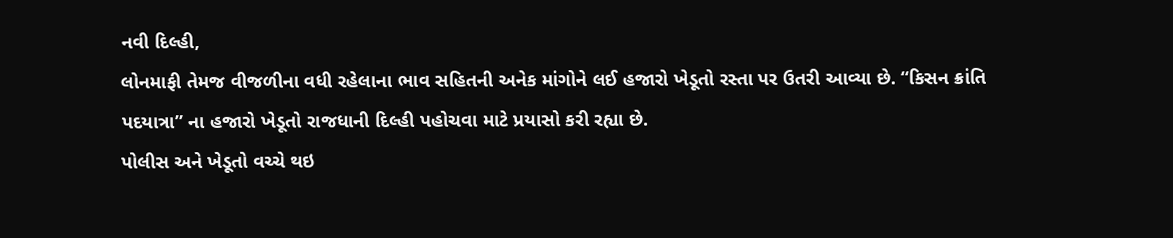નવી દિલ્હી,
લોનમાફી તેમજ વીજળીના વધી રહેલાના ભાવ સહિતની અનેક માંગોને લઈ હજારો ખેડૂતો રસ્તા પર ઉતરી આવ્યા છે. “કિસન ક્રાંતિ પદયાત્રા” ના હજારો ખેડૂતો રાજધાની દિલ્હી પહોચવા માટે પ્રયાસો કરી રહ્યા છે.
પોલીસ અને ખેડૂતો વચ્ચે થઇ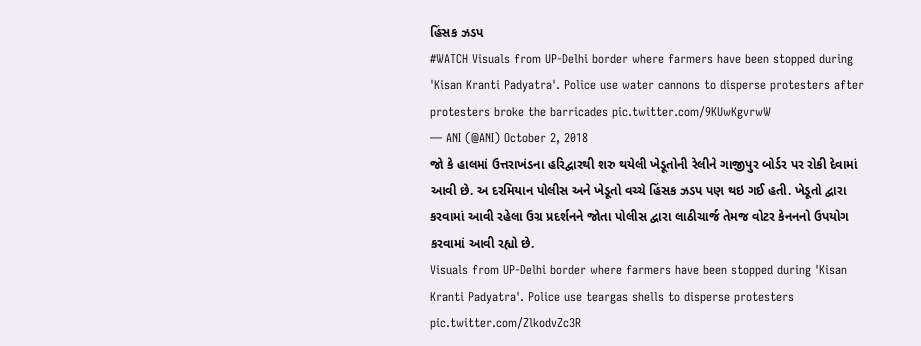હિંસક ઝડપ
#WATCH Visuals from UP-Delhi border where farmers have been stopped during 'Kisan Kranti Padyatra'. Police use water cannons to disperse protesters after protesters broke the barricades pic.twitter.com/9KUwKgvrwW
— ANI (@ANI) October 2, 2018
જો કે હાલમાં ઉત્તરાખંડના હરિદ્વારથી શરુ થયેલી ખેડૂતોની રેલીને ગાજીપુર બોર્ડર પર રોકી દેવામાં આવી છે. અ દરમિયાન પોલીસ અને ખેડૂતો વચ્ચે હિંસક ઝડપ પણ થઇ ગઈ હતી. ખેડૂતો દ્વારા કરવામાં આવી રહેલા ઉગ્ર પ્રદર્શનને જોતા પોલીસ દ્વારા લાઠીચાર્જ તેમજ વોટર કેનનનો ઉપયોગ કરવામાં આવી રહ્યો છે.
Visuals from UP-Delhi border where farmers have been stopped during 'Kisan Kranti Padyatra'. Police use teargas shells to disperse protesters pic.twitter.com/ZlkodvZc3R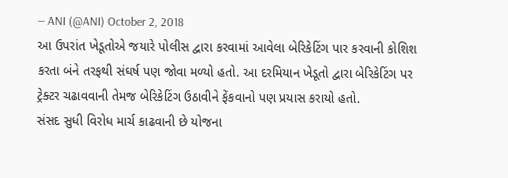— ANI (@ANI) October 2, 2018
આ ઉપરાંત ખેડૂતોએ જયારે પોલીસ દ્વારા કરવામાં આવેલા બેરિકેટિંગ પાર કરવાની કોશિશ કરતા બંને તરફથી સંઘર્ષ પણ જોવા મળ્યો હતો. આ દરમિયાન ખેડૂતો દ્વારા બેરિકેટિંગ પર ટ્રેક્ટર ચઢાવવાની તેમજ બેરિકેટિંગ ઉઠાવીને ફેંકવાનો પણ પ્રયાસ કરાયો હતો.
સંસદ સુધી વિરોધ માર્ચ કાઢવાની છે યોજના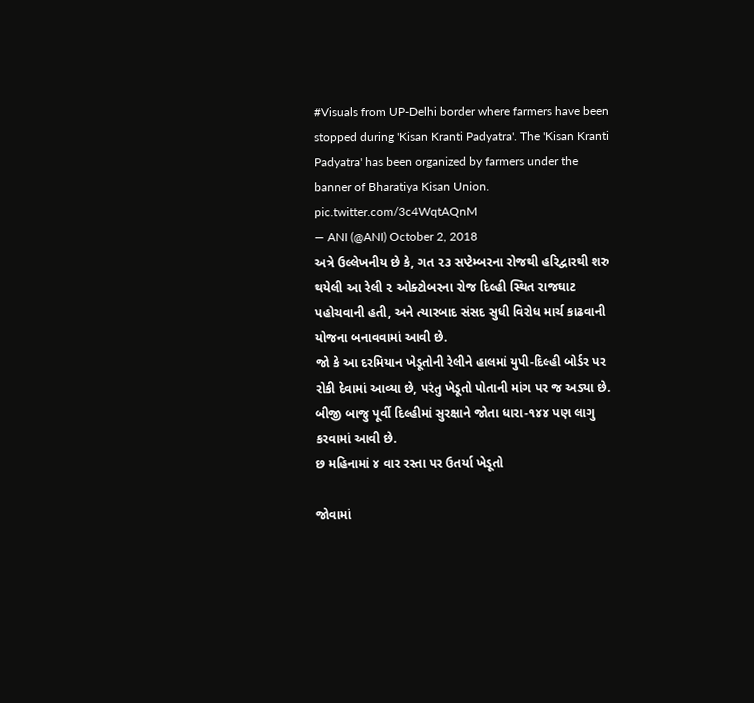#Visuals from UP-Delhi border where farmers have been stopped during 'Kisan Kranti Padyatra'. The 'Kisan Kranti Padyatra' has been organized by farmers under the banner of Bharatiya Kisan Union. pic.twitter.com/3c4WqtAQnM
— ANI (@ANI) October 2, 2018
અત્રે ઉલ્લેખનીય છે કે, ગત ૨૩ સપ્ટેમ્બરના રોજથી હરિદ્વારથી શરુ થયેલી આ રેલી ૨ ઓક્ટોબરના રોજ દિલ્હી સ્થિત રાજઘાટ પહોચવાની હતી, અને ત્યારબાદ સંસદ સુધી વિરોધ માર્ચ કાઢવાની યોજના બનાવવામાં આવી છે.
જો કે આ દરમિયાન ખેડૂતોની રેલીને હાલમાં યુપી-દિલ્હી બોર્ડર પર રોકી દેવામાં આવ્યા છે, પરંતુ ખેડૂતો પોતાની માંગ પર જ અડ્યા છે. બીજી બાજુ પૂર્વી દિલ્હીમાં સુરક્ષાને જોતા ધારા-૧૪૪ પણ લાગુ કરવામાં આવી છે.
છ મહિનામાં ૪ વાર રસ્તા પર ઉતર્યા ખેડૂતો

જોવામાં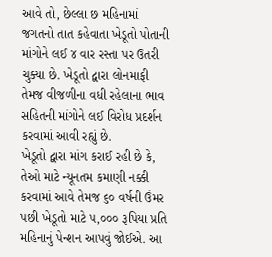આવે તો, છેલ્લા છ મહિનામાં જગતનો તાત કહેવાતા ખેડૂતો પોતાની માંગોને લઈ ૪ વાર રસ્તા પર ઉતરી ચુક્યા છે. ખેડૂતો દ્વારા લોનમાફી તેમજ વીજળીના વધી રહેલાના ભાવ સહિતની માંગોને લઈ વિરોધ પ્રદર્શન કરવામાં આવી રહ્યું છે.
ખેડૂતો દ્વારા માંગ કરાઈ રહી છે કે, તેઓ માટે ન્યૂનતમ કમાણી નક્કી કરવામાં આવે તેમજ ૬૦ વર્ષની ઉંમર પછી ખેડૂતો માટે ૫,૦૦૦ રૂપિયા પ્રતિ મહિનાનું પેન્શન આપવું જોઈએ. આ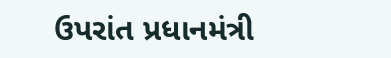ઉપરાંત પ્રધાનમંત્રી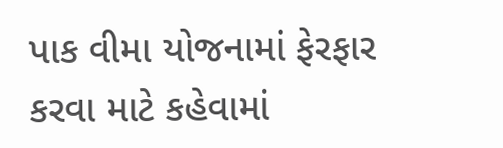પાક વીમા યોજનામાં ફેરફાર કરવા માટે કહેવામાં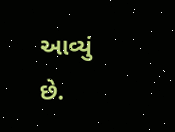આવ્યું છે.